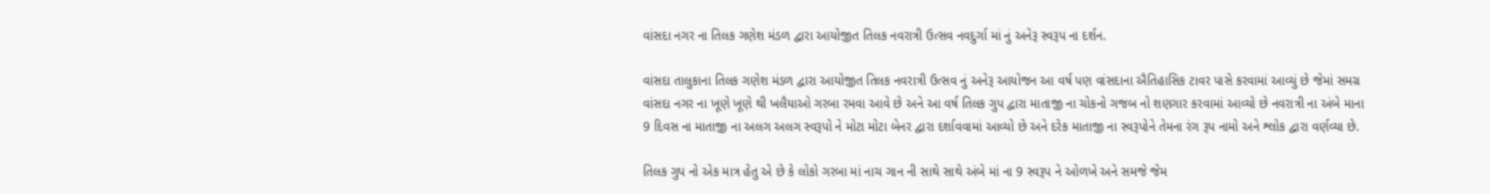વાંસદા નગર ના તિલક ગણેશ મંડળ દ્વારા આયોજીત તિલક નવરાત્રી ઉત્સવ નવદુર્ગા માં નું અનેરૂ સ્વરૂપ ના દર્શન.

વાંસદા તાલુકાના તિલક ગણેશ મંડળ દ્વારા આયોજીત તિલક નવરાત્રી ઉત્સવ નું અનેરૂ આયોજન આ વર્ષ પણ વાંસદાના ઐતિહાસિક ટાવર પાસે કરવામાં આવ્યું છે જેમાં સમગ્ર વાંસદા નગર ના ખૂણે ખૂણે થી ખલૈયાઓ ગરબા રમવા આવે છે અને આ વર્ષ તિલક ગુપ દ્વારા માતાજી ના ચોકનો ગજબ નો શણગાર કરવામાં આવ્યો છે નવરાત્રી ના અંબે માના‌ 9 દિવસ ના માતાજી ના અલગ અલગ સ્વરૂપો ને મોટા મોટા બેનર દ્વારા દર્શાવવામાં આવ્યો છે અને દરેક માતાજી ના સ્વરૂપોને તેમના રંગ રૂપ નામો અને શ્લોક દ્વારા વર્ણવ્યા છે.

તિલક ગુપ નો એક માત્ર હેતુ એ છે કે લોકો ગરબા માં નાચ ગાન ની સાથે સાથે અંબે માં ના 9 સ્વરૂપ ને ઓળખે અને સમજે જેમ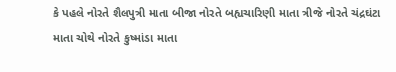કે પહલે નોરતે શૈલપુત્રી માતા બીજા નોરતે બહ્યચારિણી માતા ત્રીજે નોરતે ચંદ્રઘંટા માતા ચોથે નોરતે કુષ્માંડા માતા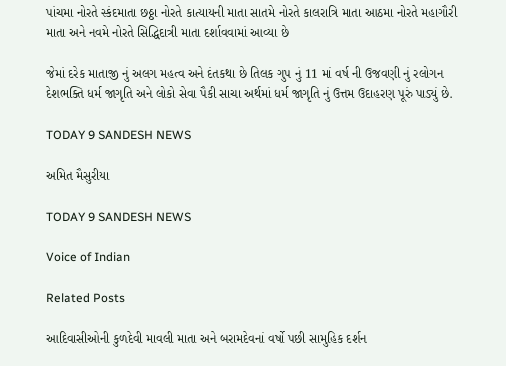પાંચમા નોરતે સ્કંદમાતા છઠ્ઠા નોરતે કાત્યાયની માતા સાતમે નોરતે કાલરાત્રિ માતા આઠમા નોરતે મહાગૌરી માતા અને નવમે નોરતે સિદ્ધિદાત્રી માતા દર્શાવવામાં આવ્યા છે

જેમાં દરેક માતાજી નું અલગ મહત્વ અને દંતકથા છે તિલક ગુપ નું 11 માં વર્ષ ની ઉજવણી નું રલોગન દેશભક્તિ ધર્મ જાગૃતિ અને લોકો સેવા પૈકી સાચા અર્થમાં ધર્મ જાગૃતિ નું ઉત્તમ ઉદાહરણ પૂરું પાડ્યું છે.

TODAY 9 SANDESH NEWS

અમિત મૈસુરીયા

TODAY 9 SANDESH NEWS

Voice of Indian

Related Posts

આદિવાસીઓની કુળદેવી માવલી માતા અને બરામદેવનાં વર્ષો પછી સામુહિક દર્શન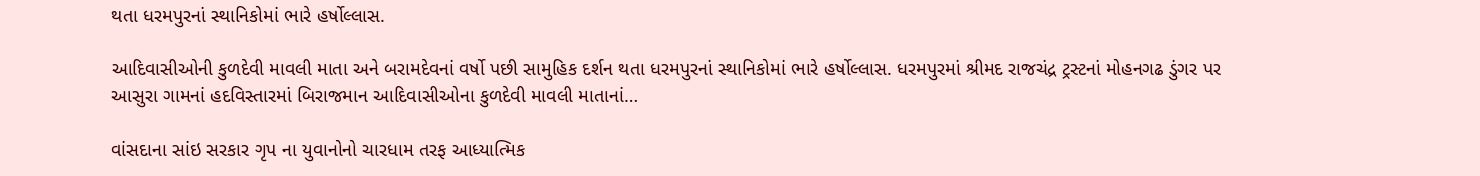થતા ધરમપુરનાં સ્થાનિકોમાં ભારે હર્ષોલ્લાસ.

આદિવાસીઓની કુળદેવી માવલી માતા અને બરામદેવનાં વર્ષો પછી સામુહિક દર્શન થતા ધરમપુરનાં સ્થાનિકોમાં ભારે હર્ષોલ્લાસ. ધરમપુરમાં શ્રીમદ રાજચંદ્ર ટ્રસ્ટનાં મોહનગઢ ડુંગર પર આસુરા ગામનાં હદવિસ્તારમાં બિરાજમાન આદિવાસીઓના કુળદેવી માવલી માતાનાં…

વાંસદાના સાંઇ સરકાર ગૃપ ના યુવાનોનો ચારધામ તરફ આધ્યાત્મિક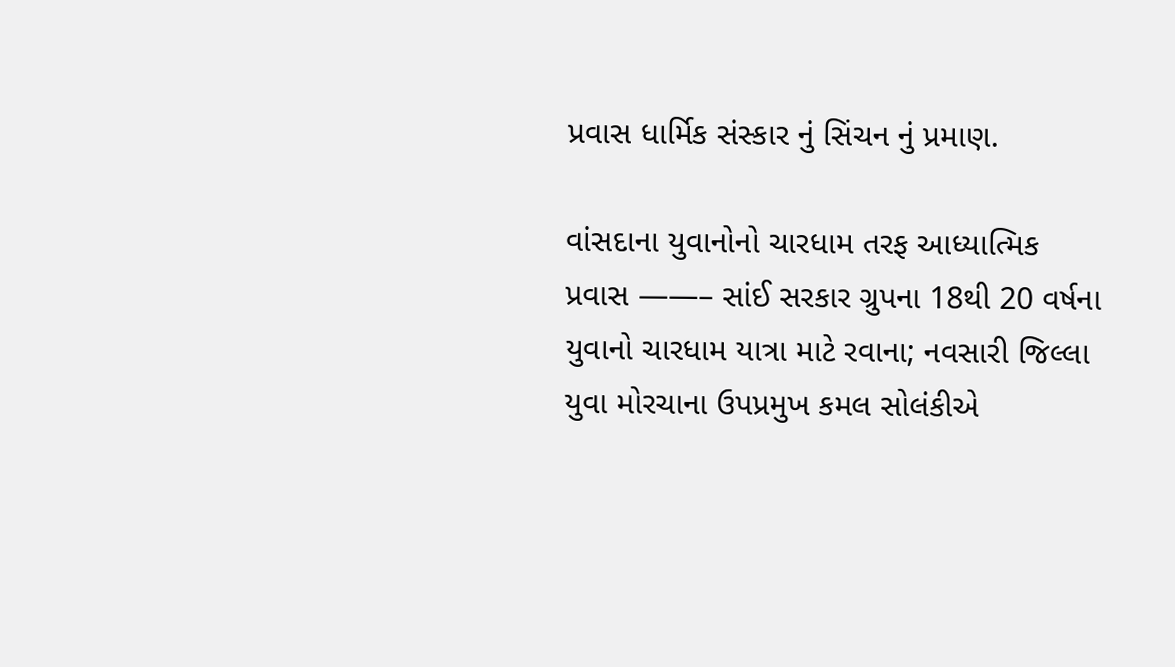પ્રવાસ ધાર્મિક સંસ્કાર નું સિંચન નું પ્રમાણ.

વાંસદાના યુવાનોનો ચારધામ તરફ આધ્યાત્મિક પ્રવાસ ——– સાંઈ સરકાર ગ્રુપના 18થી 20 વર્ષના યુવાનો ચારધામ યાત્રા માટે રવાના; નવસારી જિલ્લા યુવા મોરચાના ઉપપ્રમુખ કમલ સોલંકીએ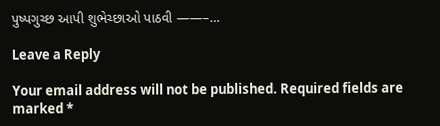પુષ્પગુચ્છ આપી શુભેચ્છાઓ પાઠવી ——–…

Leave a Reply

Your email address will not be published. Required fields are marked *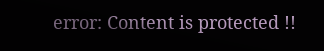error: Content is protected !!